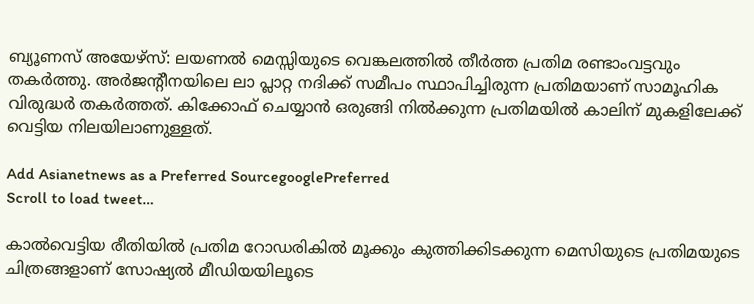ബ്യൂണസ് അയേഴ്സ്: ലയണല്‍ മെസ്സിയുടെ വെങ്കലത്തില്‍ തീര്‍ത്ത പ്രതിമ രണ്ടാംവട്ടവും തകര്‍ത്തു. അര്‍ജന്‍റീനയിലെ ലാ പ്ലാറ്റ നദിക്ക് സമീപം സ്ഥാപിച്ചിരുന്ന പ്രതിമയാണ് സാമൂഹിക വിരുദ്ധര്‍ തകര്‍ത്തത്. കിക്കോഫ് ചെയ്യാന്‍ ഒരുങ്ങി നില്‍ക്കുന്ന പ്രതിമയില്‍ കാലിന് മുകളിലേക്ക് വെട്ടിയ നിലയിലാണുള്ളത്.

Add Asianetnews as a Preferred SourcegooglePreferred
Scroll to load tweet…

കാല്‍വെട്ടിയ രീതിയില്‍ പ്രതിമ റോഡരികില്‍ മൂക്കും കുത്തിക്കിടക്കുന്ന മെസിയുടെ പ്രതിമയുടെ ചിത്രങ്ങളാണ് സോഷ്യല്‍ മീഡിയയിലൂടെ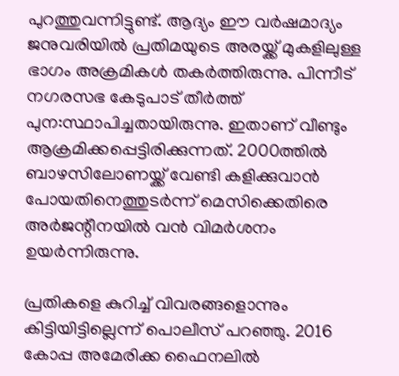പുറത്തുവന്നിട്ടുണ്ട്. ആദ്യം ഈ വര്‍ഷമാദ്യം ജനുവരിയില്‍ പ്രതിമയുടെ അരയ്ക്ക് മുകളിലുള്ള ഭാഗം അക്രമികള്‍ തകര്‍ത്തിരുന്നു. പിന്നീട് നഗരസഭ കേടുപാട് തീര്‍ത്ത് പുന:സ്ഥാപിച്ചതായിരുന്നു. ഇതാണ് വീണ്ടും ആക്രമിക്കപ്പെട്ടിരിക്കുന്നത്. 2000ത്തില്‍ ബാഴസിലോണയ്ക്ക് വേണ്ടി കളിക്കുവാന്‍ പോയതിനെത്തുടര്‍ന്ന് മെസിക്കെതിരെ അര്‍ജന്റീനയില്‍ വന്‍ വിമര്‍ശനം ഉയര്‍ന്നിരുന്നു.

പ്രതികളെ കുറിച്ച് വിവരങ്ങളൊന്നും കിട്ടിയിട്ടില്ലെന്ന് പൊലീസ് പറഞ്ഞു. 2016 കോപ്പ അമേരിക്ക ഫൈനലില്‍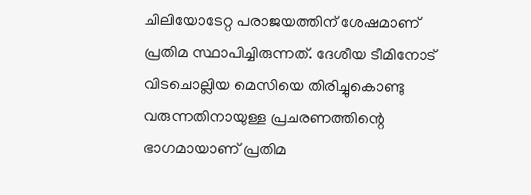ചിലിയോടേറ്റ പരാജയത്തിന് ശേഷമാണ് പ്രതിമ സ്ഥാപിച്ചിരുന്നത്. ദേശീയ ടീമിനോട് വിടചൊല്ലിയ മെസിയെ തിരിച്ചുകൊണ്ടു വരുന്നതിനായുള്ള പ്രചരണത്തിന്റെ ഭാഗമായാണ് പ്രതിമ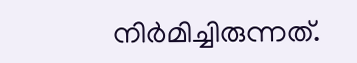നിര്‍മിച്ചിരുന്നത്.